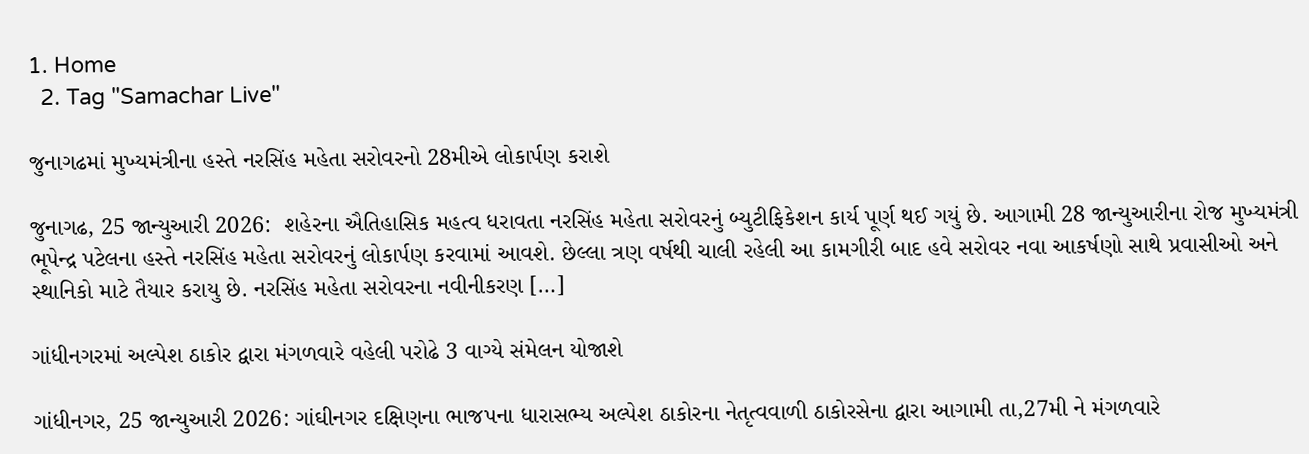1. Home
  2. Tag "Samachar Live"

જુનાગઢમાં મુખ્યમંત્રીના હસ્તે નરસિંહ મહેતા સરોવરનો 28મીએ લોકાર્પણ કરાશે

જુનાગઢ, 25 જાન્યુઆરી 2026:  શહેરના ઐતિહાસિક મહત્વ ધરાવતા નરસિંહ મહેતા સરોવરનું બ્યુટીફિકેશન કાર્ય પૂર્ણ થઈ ગયું છે. આગામી 28 જાન્યુઆરીના રોજ મુખ્યમંત્રી ભૂપેન્દ્ર પટેલના હસ્તે નરસિંહ મહેતા સરોવરનું લોકાર્પણ કરવામાં આવશે. છેલ્લા ત્રણ વર્ષથી ચાલી રહેલી આ કામગીરી બાદ હવે સરોવર નવા આકર્ષણો સાથે પ્રવાસીઓ અને સ્થાનિકો માટે તૈયાર કરાયુ છે. નરસિંહ મહેતા સરોવરના નવીનીકરણ […]

ગાંધીનગરમાં અલ્પેશ ઠાકોર દ્વારા મંગળવારે વહેલી પરોઢે 3 વાગ્યે સંમેલન યોજાશે

ગાંધીનગર, 25 જાન્યુઆરી 2026: ગાંઘીનગર દક્ષિણના ભાજપના ધારાસભ્ય અલ્પેશ ઠાકોરના નેતૃત્વવાળી ઠાકોરસેના દ્વારા આગામી તા,27મી ને મંગળવારે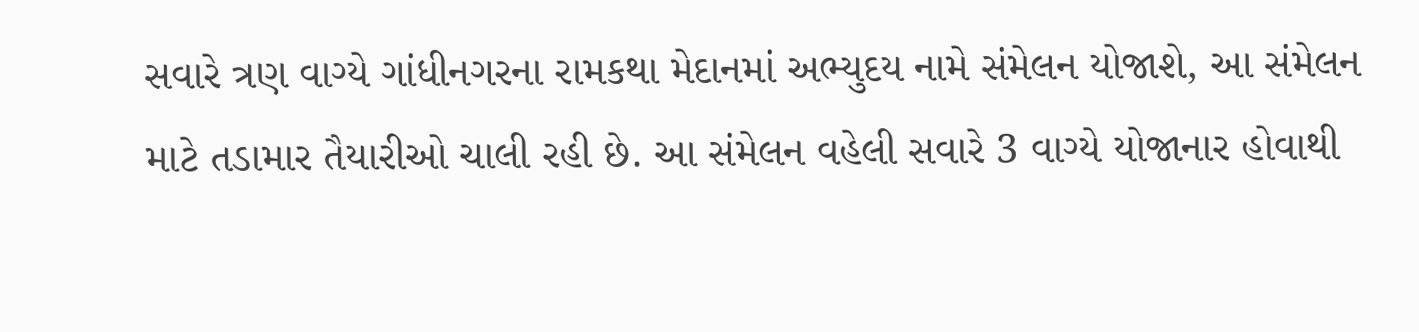સવારે ત્રણ વાગ્યે ગાંધીનગરના રામકથા મેદાનમાં અભ્યુદય નામે સંમેલન યોજાશે, આ સંમેલન માટે તડામાર તૈયારીઓ ચાલી રહી છે. આ સંમેલન વહેલી સવારે 3 વાગ્યે યોજાનાર હોવાથી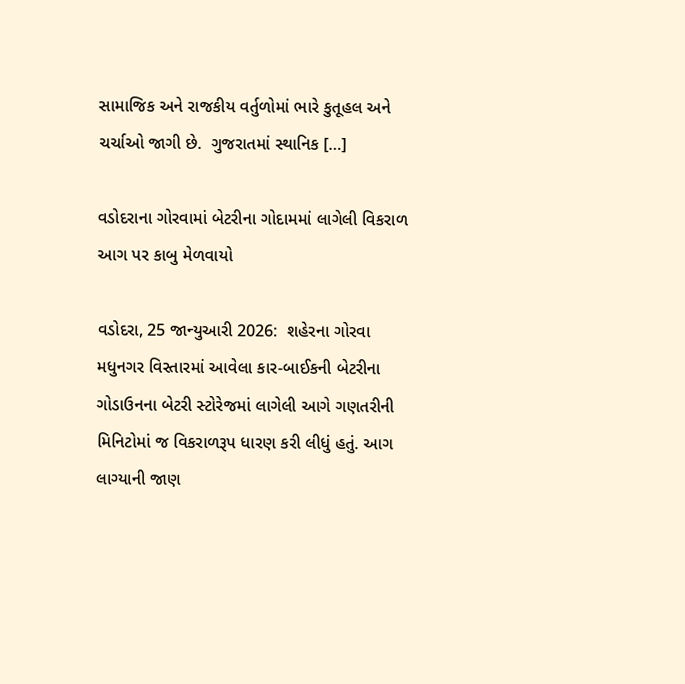સામાજિક અને રાજકીય વર્તુળોમાં ભારે કુતૂહલ અને ચર્ચાઓ જાગી છે.  ગુજરાતમાં સ્થાનિક […]

વડોદરાના ગોરવામાં બેટરીના ગોદામમાં લાગેલી વિકરાળ આગ પર કાબુ મેળવાયો

વડોદરા, 25 જાન્યુઆરી 2026:  શહેરના ગોરવા મધુનગર વિસ્તારમાં આવેલા કાર-બાઈકની બેટરીના ગોડાઉનના બેટરી સ્ટોરેજમાં લાગેલી આગે ગણતરીની મિનિટોમાં જ વિકરાળરૂપ ધારણ કરી લીધું હતું. આગ લાગ્યાની જાણ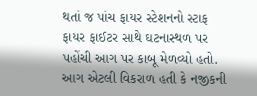થતાં જ પાંચ ફાયર સ્ટેશનનો સ્ટાફ ફાયર ફાઈટર સાથે ઘટનાસ્થળ પર પહોંચી આગ પર કાબૂ મેળવ્યો હતો. આગ એટલી વિકરાળ હતી કે નજીકની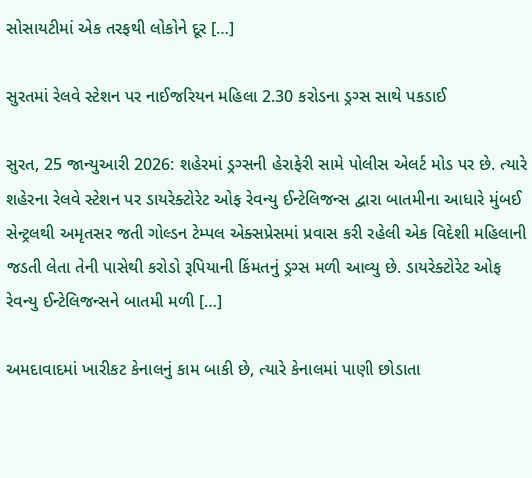સોસાયટીમાં એક તરફથી લોકોને દૂર […]

સુરતમાં રેલવે સ્ટેશન પર નાઈજરિયન મહિલા 2.30 કરોડના ડ્રગ્સ સાથે પકડાઈ

સુરત, 25 જાન્યુઆરી 2026: શહેરમાં ડ્રગ્સની હેરાફેરી સામે પોલીસ એલર્ટ મોડ પર છે. ત્યારે શહેરના રેલવે સ્ટેશન પર ડાયરેક્ટોરેટ ઓફ રેવન્યુ ઈન્ટેલિજન્સ દ્વારા બાતમીના આધારે મુંબઈ સેન્ટ્રલથી અમૃતસર જતી ગોલ્ડન ટેમ્પલ એક્સપ્રેસમાં પ્રવાસ કરી રહેલી એક વિદેશી મહિલાની જડતી લેતા તેની પાસેથી કરોડો રૂપિયાની કિંમતનું ડ્રગ્સ મળી આવ્યુ છે. ડાયરેક્ટોરેટ ઓફ રેવન્યુ ઈન્ટેલિજન્સને બાતમી મળી […]

અમદાવાદમાં ખારીકટ કેનાલનું કામ બાકી છે, ત્યારે કેનાલમાં પાણી છોડાતા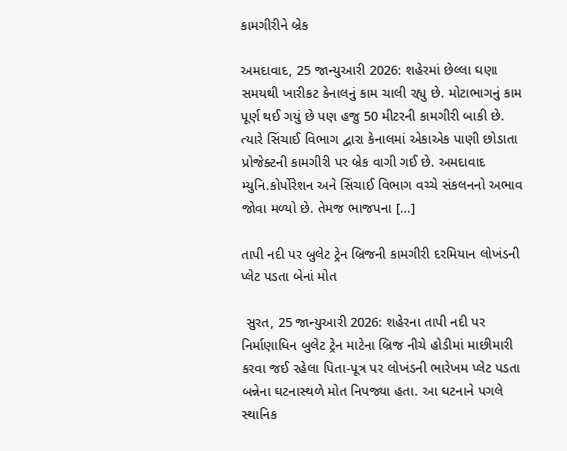કામગીરીને બ્રેક

અમદાવાદ, 25 જાન્યુઆરી 2026: શહેરમાં છેલ્લા ઘણા સમયથી ખારીકટ કેનાલનું કામ ચાલી રહ્યુ છે. મોટાભાગનું કામ પૂર્ણ થઈ ગયું છે પણ હજુ 50 મીટરની કામગીરી બાકી છે. ત્યારે સિંચાઈ વિભાગ દ્વારા કેનાલમાં એકાએક પાણી છોડાતા પ્રોજેક્ટની કામગીરી પર બ્રેક વાગી ગઈ છે. અમદાવાદ મ્યુનિ.કોર્પોરેશન અને સિંચાઈ વિભાગ વચ્ચે સંકલનનો અભાવ જોવા મળ્યો છે. તેમજ ભાજપના […]

તાપી નદી પર બુલેટ ટ્રેન બ્રિજની કામગીરી દરમિયાન લોખંડની પ્લેટ પડતા બેનાં મોત

 સુરત, 25 જાન્યુઆરી 2026: શહેરના તાપી નદી પર નિર્માણાધિન બુલેટ ટ્રેન માટેના બ્રિજ નીચે હોડીમાં માછીમારી કરવા જઈ રહેલા પિતા-પૂત્ર પર લોખંડની ભારેખમ પ્લેટ પડતા બન્નેના ઘટનાસ્થળે મોત નિપજ્યા હતા. આ ઘટનાને પગલે સ્થાનિક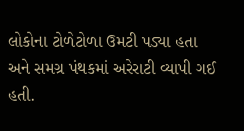લોકોના ટોળેટોળા ઉમટી પડ્યા હતા અને સમગ્ર પંથકમાં અરેરાટી વ્યાપી ગઈ હતી.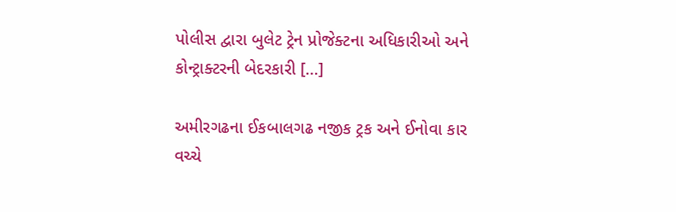પોલીસ દ્વારા બુલેટ ટ્રેન પ્રોજેક્ટના અધિકારીઓ અને કોન્ટ્રાક્ટરની બેદરકારી […]

અમીરગઢના ઈકબાલગઢ નજીક ટ્રક અને ઈનોવા કાર વચ્ચે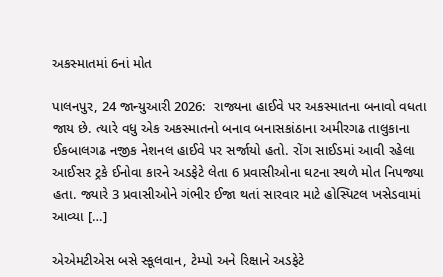અકસ્માતમાં 6નાં મોત

પાલનપુર, 24 જાન્યુઆરી 2026:  રાજ્યના હાઈવે પર અકસ્માતના બનાવો વધતા જાય છે. ત્યારે વધુ એક અકસ્માતનો બનાવ બનાસકાંઠાના અમીરગઢ તાલુકાના ઈકબાલગઢ નજીક નેશનલ હાઈવે પર સર્જાયો હતો. રોંગ સાઈડમાં આવી રહેલા આઈસર ટ્રકે ઈનોવા કારને અડફેટે લેતા 6 પ્રવાસીઓના ઘટના સ્થળે મોત નિપજ્યા હતા. જ્યારે 3 પ્રવાસીઓને ગંભીર ઈજા થતાં સારવાર માટે હોસ્પિટલ ખસેડવામાં આવ્યા […]

એએમટીએસ બસે સ્કૂલવાન, ટેમ્પો અને રિક્ષાને અડફેટે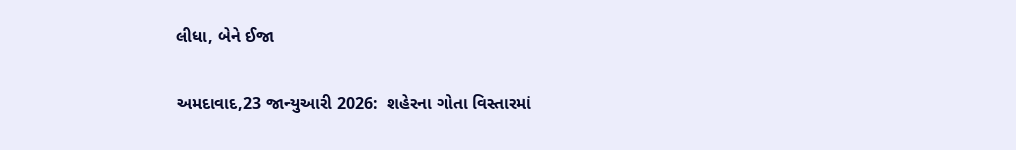લીધા, બેને ઈજા

અમદાવાદ,23 જાન્યુઆરી 2026:  શહેરના ગોતા વિસ્તારમાં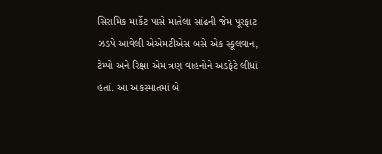સિરામિક માર્કેટ પાસે માતેલા સાંઢની જેમ પૂરફાટ ઝડપે આવેલી એએમટીએસ બસે એક સ્કૂલવાન, ટેમ્પો અને રિક્ષા એમ ત્રણ વાહનોને અડફેટે લીધાં હતાં. આ અકસ્માતમાં બે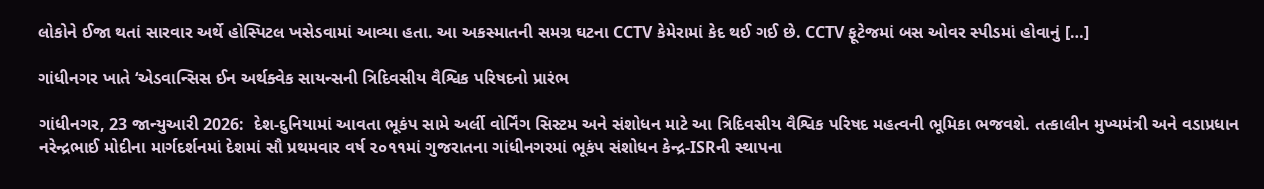લોકોને ઈજા થતાં સારવાર અર્થે હોસ્પિટલ ખસેડવામાં આવ્યા હતા. આ અકસ્માતની સમગ્ર ઘટના CCTV કેમેરામાં કેદ થઈ ગઈ છે. CCTV ફૂટેજમાં બસ ઓવર સ્પીડમાં હોવાનું […]

ગાંધીનગર ખાતે ‘એડવાન્સિસ ઈન અર્થક્વેક સાયન્સની ત્રિદિવસીય વૈશ્વિક પરિષદનો‌ પ્રારંભ

ગાંધીનગર, 23 જાન્યુઆરી 2026:  દેશ-દુનિયામાં આવતા ભૂકંપ સામે અર્લી વોર્નિંગ સિસ્ટમ અને સંશોધન માટે આ ત્રિદિવસીય વૈશ્વિક પરિષદ મહત્વની ભૂમિકા ભજવશે. તત્કાલીન મુખ્યમંત્રી અને વડાપ્રધાન  નરેન્દ્રભાઈ મોદીના માર્ગદર્શનમાં દેશમાં સૌ પ્રથમવાર વર્ષ ૨૦૧૧માં ગુજરાતના ગાંધીનગરમાં ભૂકંપ સંશોધન કેન્દ્ર-ISRની સ્થાપના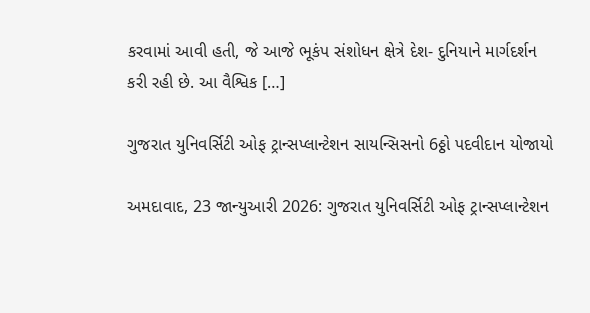કરવામાં આવી હતી, જે આજે ભૂકંપ સંશોધન ક્ષેત્રે દેશ- દુનિયાને માર્ગદર્શન કરી રહી છે. આ વૈશ્વિક […]

ગુજરાત યુનિવર્સિટી ઓફ ટ્રાન્સપ્લાન્ટેશન સાયન્સિસનો 6ઠ્ઠો પદવીદાન યોજાયો

અમદાવાદ, 23 જાન્યુઆરી 2026: ગુજરાત યુનિવર્સિટી ઓફ ટ્રાન્સપ્લાન્ટેશન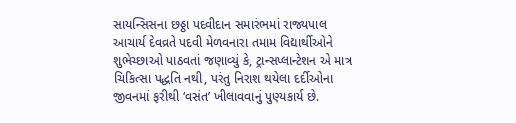સાયન્સિસના છઠ્ઠા પદવીદાન સમારંભમાં રાજ્યપાલ  આચાર્ય દેવવ્રતે પદવી મેળવનારા તમામ વિદ્યાર્થીઓને શુભેચ્છાઓ પાઠવતાં જણાવ્યું કે, ટ્રાન્સપ્લાન્ટેશન એ માત્ર ચિકિત્સા પદ્ધતિ નથી, પરંતુ નિરાશ થયેલા દર્દીઓના જીવનમાં ફરીથી ‘વસંત’ ખીલાવવાનું પુણ્યકાર્ય છે.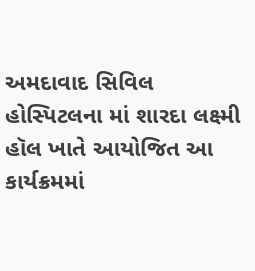અમદાવાદ સિવિલ હોસ્પિટલના માં શારદા લક્ષ્મી હૉલ ખાતે આયોજિત આ કાર્યક્રમમાં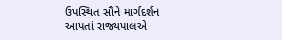ઉપસ્થિત સૌને માર્ગદર્શન આપતાં રાજ્યપાલએ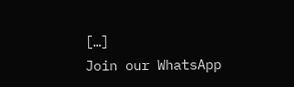[…]
Join our WhatsApp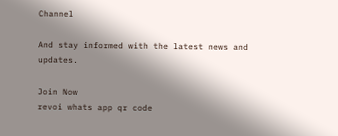Channel

And stay informed with the latest news and updates.

Join Now
revoi whats app qr code